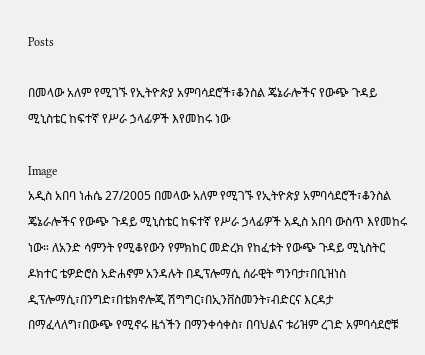Posts

በመላው አለም የሚገኙ የኢትዮጵያ አምባሳደሮች፣ቆንስል ጄኔራሎችና የውጭ ጉዳይ ሚኒስቴር ከፍተኛ የሥራ ኃላፊዎች እየመከሩ ነው

Image
አዲስ አበባ ነሐሴ 27/2005 በመላው አለም የሚገኙ የኢትዮጵያ አምባሳደሮች፣ቆንስል ጄኔራሎችና የውጭ ጉዳይ ሚኒስቴር ከፍተኛ የሥራ ኃላፊዎች አዲስ አበባ ውስጥ እየመከሩ ነው። ለአንድ ሳምንት የሚቆየውን የምክከር መድረክ የከፈቱት የውጭ ጉዳይ ሚኒስትር ዶክተር ቴዎድሮስ አድሐኖም አንዳሉት በዲፕሎማሲ ሰራዊት ግንባታ፣በቢዝነስ ዲፕሎማሲ፣በንግድ፣በቴክኖሎጂ ሽግግር፣በኢንቨስመንት፣ብድርና እርዳታ በማፈላለግ፣በውጭ የሚኖሩ ዜጎችን በማንቀሳቀስ፣ በባህልና ቱሪዝም ረገድ አምባሳደሮቹ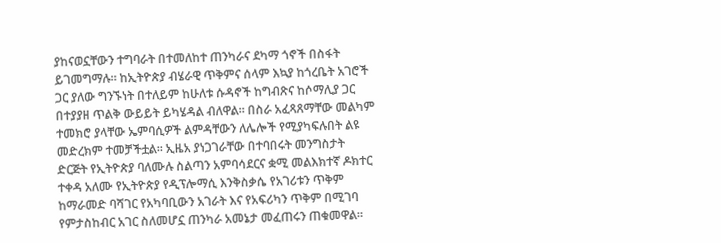ያከናወኗቸውን ተግባራት በተመለከተ ጠንካራና ደካማ ጎኖች በስፋት ይገመግማሉ። ከኢትዮጵያ ብሄራዊ ጥቅምና ሰላም እኳያ ከጎረቤት አገሮች ጋር ያለው ግንኙነት በተለይም ከሁለቱ ሱዳኖች ከግብጽና ከሶማሊያ ጋር በተያያዘ ጥልቅ ውይይት ይካሄዳል ብለዋል። በስራ አፈጻጸማቸው መልካም ተመክሮ ያላቸው ኤምባሲዎች ልምዳቸውን ለሌሎች የሚያካፍሉበት ልዩ መድረክም ተመቻችቷል። ኢዜአ ያነጋገራቸው በተባበሩት መንግስታት ድርጅት የኢትዮጵያ ባለሙሉ ስልጣን አምባሳደርና ቋሚ መልእክተኛ ዶክተር ተቀዳ አለሙ የኢትዮጵያ የዲፕሎማሲ እንቅስቃሴ የአገሪቱን ጥቅም ከማራመድ ባሻገር የአካባቢውን አገራት እና የአፍሪካን ጥቅም በሚገባ የምታስከብር አገር ስለመሆኗ ጠንካራ አመኔታ መፈጠሩን ጠቁመዋል።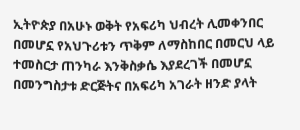ኢትዮጵያ በአሁኑ ወቅት የአፍሪካ ህብረት ሊመቀንበር በመሆኗ የአህጉሪቱን ጥቅም ለማስከበር በመርህ ላይ ተመስርታ ጠንካራ እንቅስቃሴ እያደረገች በመሆኗ በመንግስታቱ ድርጅትና በአፍሪካ አገራት ዘንድ ያላት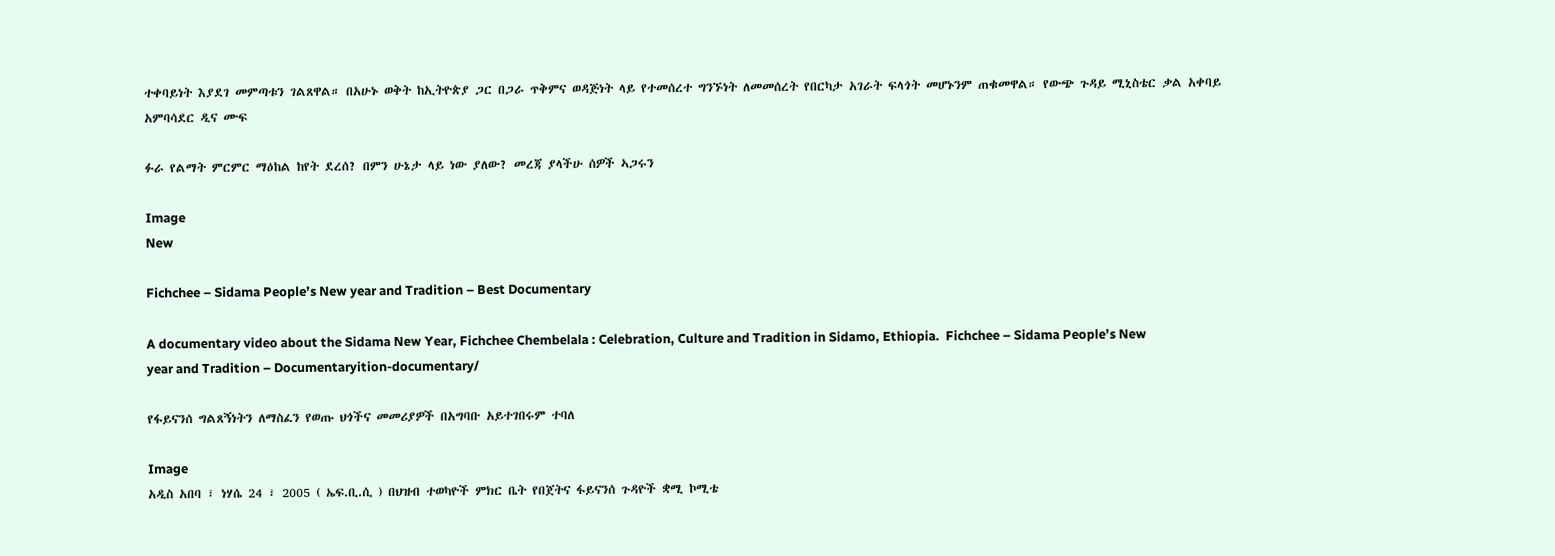ተቀባይነት እያደገ መምጣቱን ገልጸዋል። በአሁኑ ወቅት ከኢትዮጵያ ጋር በጋራ ጥቅምና ወዳጅነት ላይ የተመሰረተ ግንኙነት ለመመሰረት የበርካታ አገራት ፍላጎት መሆኑንም ጠቁመዋል። የውጭ ጉዳይ ሚኒስቴር ቃል አቀባይ አምባሳደር ዲና ሙፍ

ፉራ የልማት ምርምር ማዕከል ከየት ደረሰ? በምን ሁኔታ ላይ ነው ያለው? መረጃ ያላችሁ ሰዎች ኣጋሩን

Image
New

Fichchee – Sidama People’s New year and Tradition – Best Documentary

A documentary video about the Sidama New Year, Fichchee Chembelala : Celebration, Culture and Tradition in Sidamo, Ethiopia.  Fichchee – Sidama People’s New year and Tradition – Documentaryition-documentary/

የፋይናንሰ ግልጸኝነትን ለማስፈን የወጡ ህጎችና መመሪያዎች በአግባቡ አይተገበሩም ተባለ

Image
አዲስ አበባ ፣ ነሃሴ 24 ፣ 2005 ( ኤፍ.ቢ.ሲ ) በህዝብ ተወካዮች ምክር ቤት የበጀትና ፋይናንሰ ጉዳዮች ቋሚ ኮሚቴ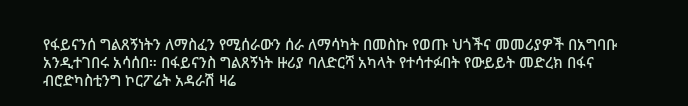የፋይናንሰ ግልጸኝነትን ለማስፈን የሚሰራውን ሰራ ለማሳካት በመስኩ የወጡ ህጎችና መመሪያዎች በአግባቡ አንዲተገበሩ አሳሰበ። በፋይናንስ ግልጸኝነት ዙሪያ ባለድርሻ አካላት የተሳተፉበት የውይይት መድረክ በፋና ብሮድካስቲንግ ኮርፖሬት አዳራሽ ዛሬ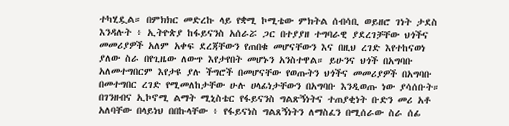ተካሂዷል። በምክክር መድረኩ ላይ የቋሚ ኮሚቴው ምክትል ሰብሳቢ ወይዘሮ ገነት ታደስ እንዳሉት ፥ ኢትዮጵያ ከፋይናንስ አሰራሯ ጋር በተያያዘ ተግባራዊ ያደረገቻቸው ህጎችና መመሪያዎች አለም አቀፍ ደረጃቸውን የጠበቁ መሆናቸውን እና በዚህ ረገድ እየተከናወነ ያለው ስራ በየጊዜው ለውጥ እየታየበት መሆኑን አንስተዋል። ይሁንና ህጎች በአግባቡ አለመተግበርም እየታዩ ያሉ ችግሮች በመሆናቸው የወጡትን ህጎችና መመሪያዎች በአግባቡ በመተግበር ረገድ የሚመለከታቸው ሁሉ ሀላፊነታቸውን በአግባቡ እንዲወጡ ነው ያሳሰቡት። በገንዘብና ኢኮኖሚ ልማት ሚኒስቴር የፋይናንስ ግልጽኝነትና ተጠያቂነት ቡድን መሪ አቶ አለባቸው በላይነህ በበኩላቸው ፥ የፋይናነስ ግልጸኝነትን ለማስፈን በሚሰራው ስራ ሰፊ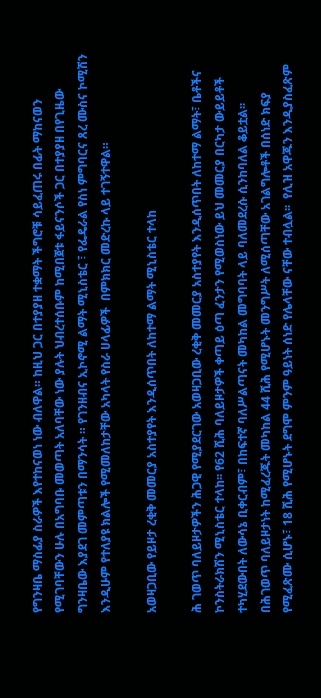የግንዛቤ ማስፊያ ስራዎች እየተከናወነ ነው ብለዋል። ከዚህ ጋር በተያያዘ ተቋማት ችግሮቹ ሳይፈጠሩ በፊት ማከናወን የሚገባቸውን ሁሉ በአግባቡ መወጣት አለባቸው ነው ያሉት ህብረተሰቡም ከሚበጀቱ ፋይናንሶች ጋር በተያያዘ በየጊዜው ግንዛቤው እያደገ መምጣቱን በማንሳት ። የገንዘብና ኢኮኖሚ ልማት ሚኒስቴር ፣ የፌዴራል የስነ ምግባርና ጸረ ሙስና ኮሚሽን እንዲሁም የተለያዩ ክልሎች የሚመለከታቸው አካላት የስራ ሀላፊዎች  በምክክር መድረኩ ላይ ተገኝተዋል።

አወዛጋቢው የይዞታ ረቂቅ መመርያ አስተያየት እንዲሰጥበት ለከተማ ልማት ሚኒስቴር ተላከ

ሕ ገወጥ ባለይዞታዎችን ሕጋዊ የሚያደርገው አወዛጋቢው ረቂቅ መመርያ አስተያየት እንዲሰጥበት ለከተማ ልማት፣ ቤቶችና ኮንስትራክሽን ሚኒስቴር ተላከ፡፡ የ62 ሺሕ ባለይዞታዎች ቀጣይ ዕጣ ፈንታን የሚወስነው ይህ መመርያ በርካታ ውይይቶች ተካሂደውበት ለውሳኔ ቢቀርብም፣ በከፍተኛ ባለሥልጣናት መካከል መግባባት ላይ ባለመደረሱ ሲንከባለል ቆይቷል፡፡  በሕገወጥ ባለይዞታነት ከሚፈረጁት መካከል 44 ሺሕ የሚሆኑት መንግሥት ለሚሰጣቸው አገልግሎቶች በሰነድ ክፍያ የሚፈጽሙ ሲሆኑ፣ 18 ሺሕ የሚሆኑት ደግሞ ምንም ዓይነት ሰነድ የሌላቸው ናቸው ተብሏል፡፡  የሊዝ አዋጁን እንዲያስፈጽም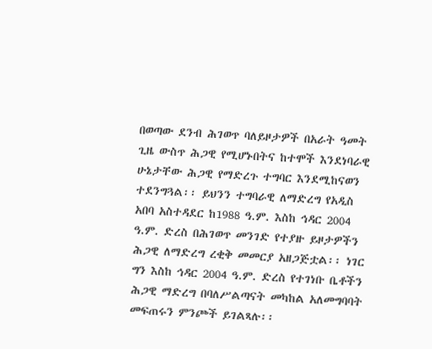በወጣው ደንብ ሕገወጥ ባለይዞታዎች በአራት ዓመት ጊዜ ውስጥ ሕጋዊ የሚሆኑበትና ከተሞች እንደነባራዊ ሁኔታቸው ሕጋዊ የማድረጉ ተግባር እንደሚከናወን ተደንግጓል፡፡ ይህንን ተግባራዊ ለማድረግ የአዲስ አበባ አስተዳደር ከ1988 ዓ.ም. እስከ ኅዳር 2004 ዓ.ም. ድረስ በሕገወጥ መንገድ የተያዙ ይዞታዎችን ሕጋዊ ለማድረግ ረቂቅ መመርያ አዘጋጅቷል፡፡ ነገር ግን እስከ ኅዳር 2004 ዓ.ም. ድረስ የተገነቡ ቤቶችን ሕጋዊ ማድረግ በባለሥልጣናት መካከል አለመግባባት መፍጠሩን ምንጮች ይገልጻሉ፡፡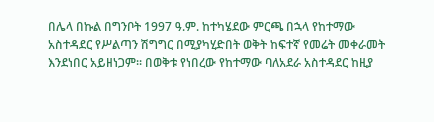በሌላ በኩል በግንቦት 1997 ዓ.ም. ከተካሄደው ምርጫ በኋላ የከተማው አስተዳደር የሥልጣን ሽግግር በሚያካሂድበት ወቅት ከፍተኛ የመሬት መቀራመት እንደነበር አይዘነጋም፡፡ በወቅቱ የነበረው የከተማው ባለአደራ አስተዳደር ከዚያ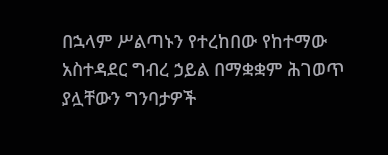በኋላም ሥልጣኑን የተረከበው የከተማው አስተዳደር ግብረ ኃይል በማቋቋም ሕገወጥ ያሏቸውን ግንባታዎች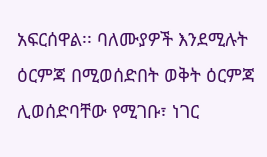አፍርሰዋል፡፡ ባለሙያዎች እንደሚሉት ዕርምጃ በሚወሰድበት ወቅት ዕርምጃ ሊወሰድባቸው የሚገቡ፣ ነገር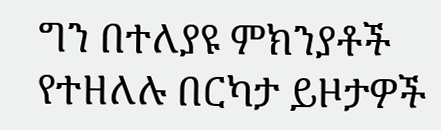ግን በተለያዩ ምክንያቶች የተዘለሉ በርካታ ይዞታዎች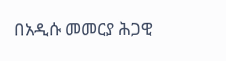በአዲሱ መመርያ ሕጋዊ